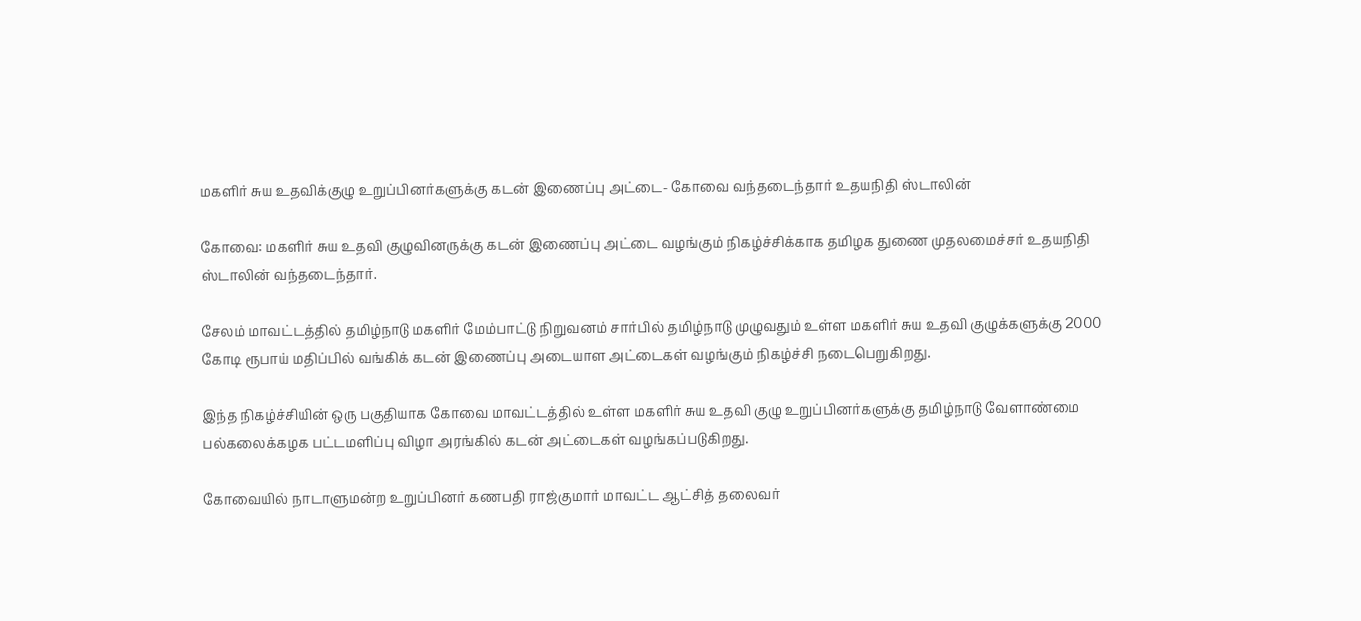மகளிர் சுய உதவிக்குழு உறுப்பினர்களுக்கு கடன் இணைப்பு அட்டை- கோவை வந்தடைந்தார் உதயநிதி ஸ்டாலின்

கோவை: மகளிர் சுய உதவி குழுவினருக்கு கடன் இணைப்பு அட்டை வழங்கும் நிகழ்ச்சிக்காக தமிழக துணை முதலமைச்சர் உதயநிதி ஸ்டாலின் வந்தடைந்தார்.

சேலம் மாவட்டத்தில் தமிழ்நாடு மகளிர் மேம்பாட்டு நிறுவனம் சார்பில் தமிழ்நாடு முழுவதும் உள்ள மகளிர் சுய உதவி குழுக்களுக்கு 2000 கோடி ரூபாய் மதிப்பில் வங்கிக் கடன் இணைப்பு அடையாள அட்டைகள் வழங்கும் நிகழ்ச்சி நடைபெறுகிறது.

இந்த நிகழ்ச்சியின் ஒரு பகுதியாக கோவை மாவட்டத்தில் உள்ள மகளிர் சுய உதவி குழு உறுப்பினர்களுக்கு தமிழ்நாடு வேளாண்மை பல்கலைக்கழக பட்டமளிப்பு விழா அரங்கில் கடன் அட்டைகள் வழங்கப்படுகிறது.

கோவையில் நாடாளுமன்ற உறுப்பினர் கணபதி ராஜ்குமார் மாவட்ட ஆட்சித் தலைவர்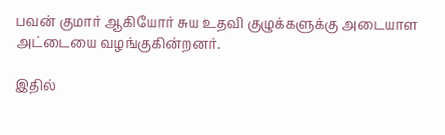பவன் குமார் ஆகியோர் சுய உதவி குழுக்களுக்கு அடையாள அட்டையை வழங்குகின்றனர்.

இதில்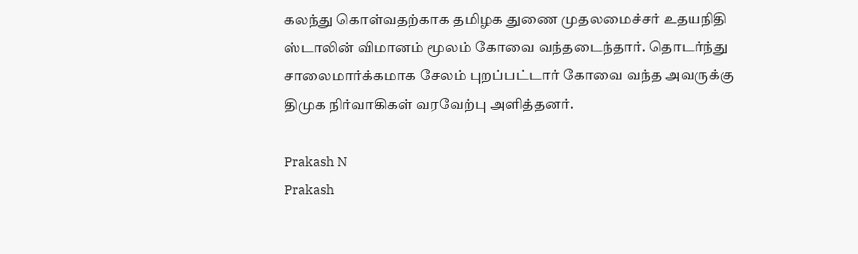கலந்து கொள்வதற்காக தமிழக துணை முதலமைச்சர் உதயநிதி ஸ்டாலின் விமானம் மூலம் கோவை வந்தடைந்தார். தொடர்ந்து சாலைமார்க்கமாக சேலம் புறப்பட்டார் கோவை வந்த அவருக்கு திமுக நிர்வாகிகள் வரவேற்பு அளித்தனர்.

Prakash N
Prakash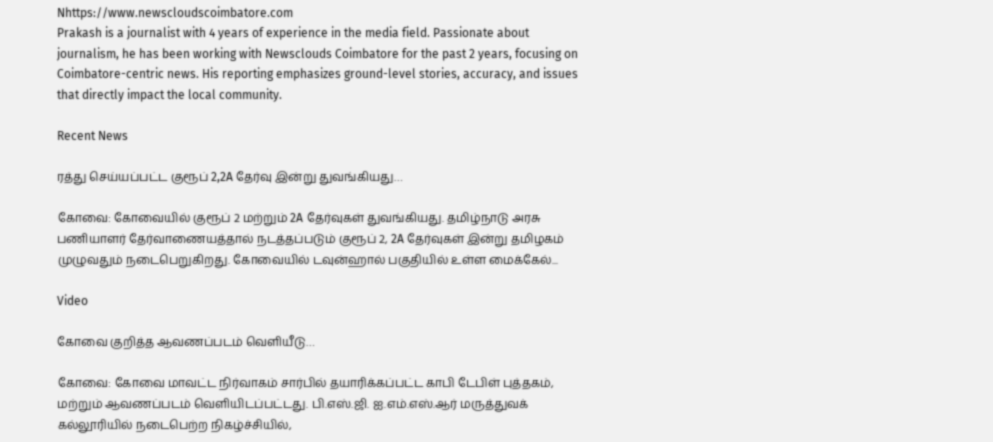Nhttps://www.newscloudscoimbatore.com
Prakash is a journalist with 4 years of experience in the media field. Passionate about journalism, he has been working with Newsclouds Coimbatore for the past 2 years, focusing on Coimbatore-centric news. His reporting emphasizes ground-level stories, accuracy, and issues that directly impact the local community.

Recent News

ரத்து செய்யப்பட்ட குரூப் 2,2A தேர்வு இன்று துவங்கியது…

கோவை: கோவையில் குரூப் 2 மற்றும் 2A தேர்வுகள் துவங்கியது. தமிழ்நாடு அரசு பணியாளர் தேர்வாணையத்தால் நடத்தப்படும் குரூப் 2, 2A தேர்வுகள் இன்று தமிழகம் முழுவதும் நடைபெறுகிறது. கோவையில் டவுன்ஹால் பகுதியில் உள்ள மைக்கேல்...

Video

கோவை குறித்த ஆவணப்படம் வெளியீடு…

கோவை: கோவை மாவட்ட நிர்வாகம் சார்பில் தயாரிக்கப்பட்ட காபி டேபிள் புத்தகம், மற்றும் ஆவணப்படம் வெளியிடப்பட்டது. பி.எஸ்.ஜி. ஐ.எம்.எஸ்.ஆர் மருத்துவக் கல்லூரியில் நடைபெற்ற நிகழ்ச்சியில்,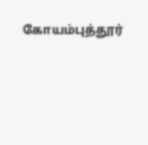கோயம்புத்தூர்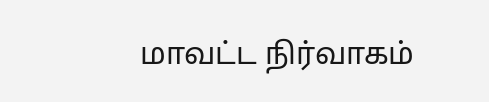மாவட்ட நிர்வாகம்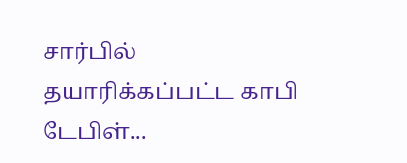சார்பில் தயாரிக்கப்பட்ட காபி டேபிள்...